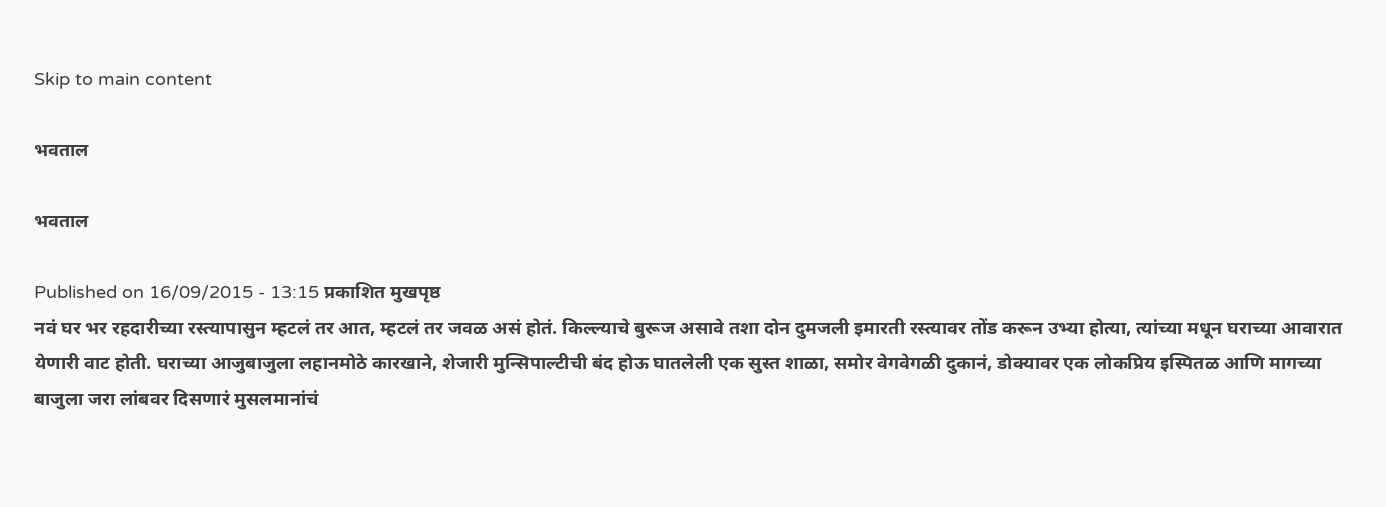Skip to main content

भवताल

भवताल

Published on 16/09/2015 - 13:15 प्रकाशित मुखपृष्ठ
नवं घर भर रहदारीच्या रस्त्यापासुन म्हटलं तर आत, म्हटलं तर जवळ असं होतं. किल्ल्याचे बुरूज असावे तशा दोन दुमजली इमारती रस्त्यावर तोंड करून उभ्या होत्या, त्यांच्या मधून घराच्या आवारात येणारी वाट होती. घराच्या आजुबाजुला लहानमोठे कारखाने, शेजारी मुन्सिपाल्टीची बंद होऊ घातलेली एक सुस्त शाळा, समोर वेगवेगळी दुकानं, डोक्यावर एक लोकप्रिय इस्पितळ आणि मागच्या बाजुला जरा लांबवर दिसणारं मुसलमानांचं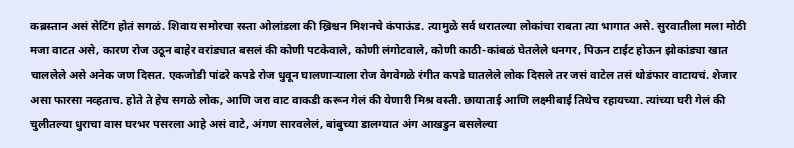कब्रस्तान असं सेटिंग होतं सगळं. शिवाय समोरचा रस्ता ओलांडला की ख्रिश्चन मिशनचे कंपाऊंड. त्यामुळे सर्व थरातल्या लोकांचा राबता त्या भागात असे. सुरवातीला मला मोठी मजा वाटत असे, कारण रोज उठून बाहेर वरांड्यात बसलं की कोणी पटकेवाले, कोणी लंगोटवाले, कोणी काठी-कांबळं घेतलेले धनगर, पिऊन टाईट होऊन झोकांड्या खात चाललेले असे अनेक जण दिसत. एकजोडी पांढरे कपडे रोज धुवून घालणार्‍याला रोज वेगवेगळे रंगीत कपडे घातलेले लोक दिसले तर जसं वाटेल तसं थोडंफार वाटायचं. शेजार असा फारसा नव्हताच. होते ते हेच सगळे लोक, आणि जरा वाट वाकडी करून गेलं की येणारी मिश्र वस्ती. छायाताई आणि लक्ष्मीबाई तिथेच रहायच्या. त्यांच्या घरी गेलं की चुलीतल्या धुराचा वास घरभर पसरला आहे असं वाटे, अंगण सारवलेलं, बांबुच्या डालग्यात अंग आखडुन बसलेल्या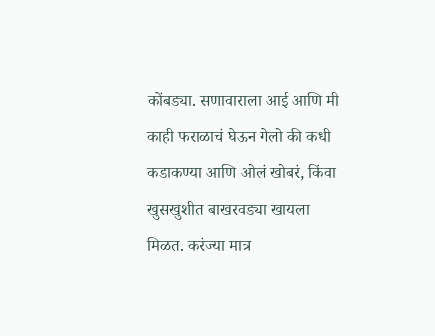कोंबड्या. सणावाराला आई आणि मी काही फराळाचं घेऊन गेलो की कधी कडाकण्या आणि ओलं खोबरं, किंवा खुसखुशीत बाखरवड्या खायला मिळत. करंज्या मात्र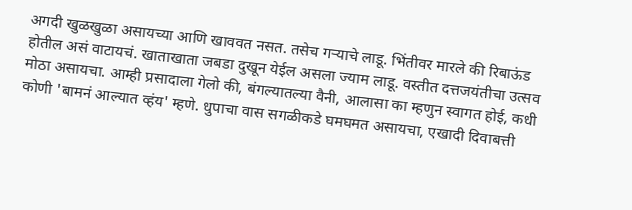अगदी खुळखुळा असायच्या आणि खाववत नसत. तसेच गर्‍याचे लाडू. भिंतीवर मारले की रिबाऊंड होतील असं वाटायचं. खाताखाता जबडा दुखून येईल असला ज्याम लाडू. वस्तीत दत्तजयंतीचा उत्सव मोठा असायचा. आम्ही प्रसादाला गेलो की, बंगल्यातल्या वैनी, आलासा का म्हणुन स्वागत होई, कधी कोणी 'बामनं आल्यात व्हंय' म्हणे. धुपाचा वास सगळीकडे घमघमत असायचा, एखादी दिवाबत्ती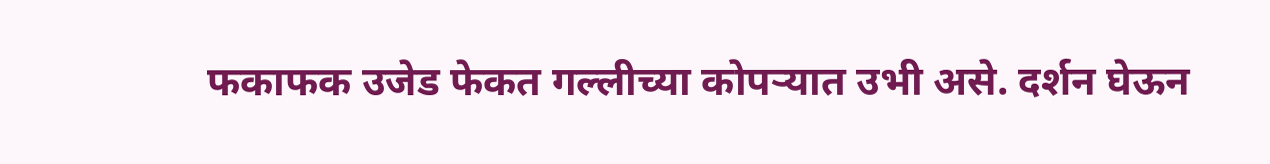फकाफक उजेड फेकत गल्लीच्या कोपर्‍यात उभी असे. दर्शन घेऊन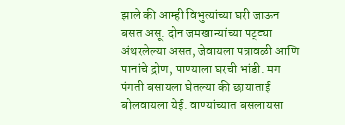झाले की आम्ही विभुत्यांच्या घरी जाऊन बसत असू. दोन जमखान्यांच्या पट्ट्या अंथरलेल्या असत, जेवायला पत्रावळी आणि पानांचे द्रोण, पाण्याला घरची भांडी. मग पंगती बसायला घेतल्या की छायाताई बोलवायला येई. वाण्यांच्यात बसलायसा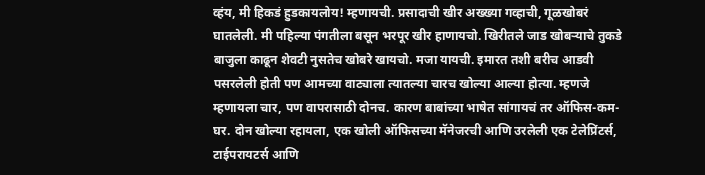व्हंय, मी हिकडं हुडकायलोय! म्हणायची. प्रसादाची खीर अख्ख्या गव्हाची, गूळखोबरं घातलेली. मी पहिल्या पंगतीला बसून भरपूर खीर हाणायचो. खिरीतले जाड खोबर्‍याचे तुकडे बाजुला काढून शेवटी नुसतेच खोबरे खायचो. मजा यायची. इमारत तशी बरीच आडवी पसरलेली होती पण आमच्या वाट्याला त्यातल्या चारच खोल्या आल्या होत्या. म्हणजे म्हणायला चार, पण वापरासाठी दोनच. कारण बाबांच्या भाषेत सांगायचं तर ऑफिस-कम-घर. दोन खोल्या रहायला, एक खोली ऑफिसच्या मॅनेजरची आणि उरलेली एक टेलेप्रिंटर्स, टाईपरायटर्स आणि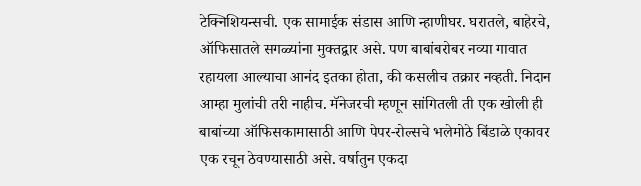टेक्निशियन्सची. एक सामाईक संडास आणि न्हाणीघर. घरातले, बाहेरचे, ऑफिसातले सगळ्यांना मुक्तद्वार असे. पण बाबांबरोबर नव्या गावात रहायला आल्याचा आनंद इतका होता, की कसलीच तक्रार नव्हती. निदान आम्हा मुलांची तरी नाहीच. मॅनेजरची म्हणून सांगितली ती एक खोली ही बाबांच्या ऑफिसकामासाठी आणि पेपर-रोल्सचे भलेमोठे बिंडाळे एकावर एक रचून ठेवण्यासाठी असे. वर्षातुन एकदा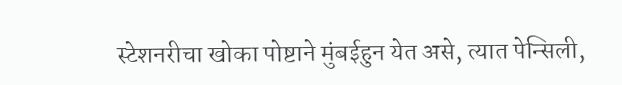स्टेशनरीचा खोका पोष्टाने मुंबईहुन येत असे, त्यात पेन्सिली,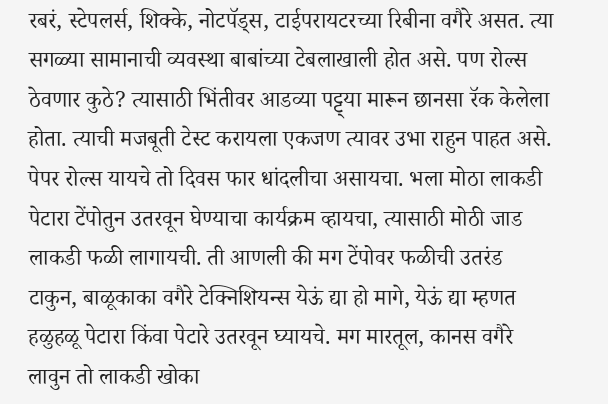रबरं, स्टेपलर्स, शिक्के, नोटपॅड्स, टाईपरायटरच्या रिबीना वगैरे असत. त्या सगळ्या सामानाची व्यवस्था बाबांच्या टेबलाखाली होत असे. पण रोल्स ठेवणार कुठे? त्यासाठी भिंतीवर आडव्या पट्ट्या मारून छानसा रॅक केलेला होता. त्याची मजबूती टेस्ट करायला एकजण त्यावर उभा राहुन पाहत असे. पेपर रोल्स यायचे तो दिवस फार धांदलीचा असायचा. भला मोठा लाकडी पेटारा टेंपोतुन उतरवून घेण्याचा कार्यक्रम व्हायचा, त्यासाठी मोठी जाड लाकडी फळी लागायची. ती आणली की मग टेंपोवर फळीची उतरंड टाकुन, बाळूकाका वगैरे टेक्निशियन्स येऊं द्या हो मागे, येऊं द्या म्हणत हळुहळू पेटारा किंवा पेटारे उतरवून घ्यायचे. मग मारतूल, कानस वगैरे लावुन तो लाकडी खोका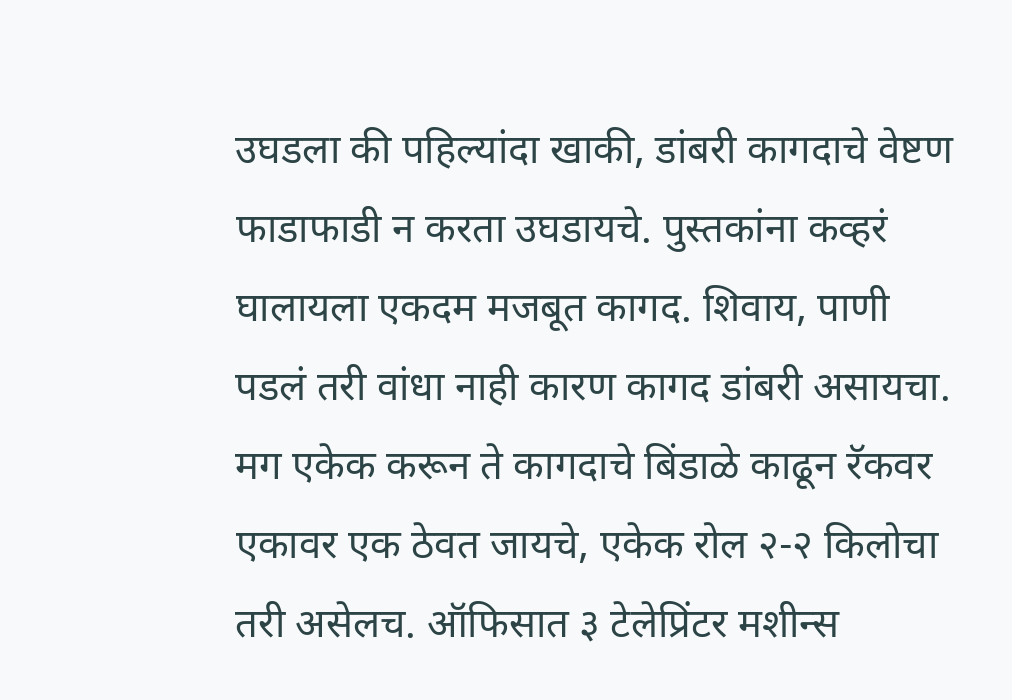उघडला की पहिल्यांदा खाकी, डांबरी कागदाचे वेष्टण फाडाफाडी न करता उघडायचे. पुस्तकांना कव्हरं घालायला एकदम मजबूत कागद. शिवाय, पाणी पडलं तरी वांधा नाही कारण कागद डांबरी असायचा. मग एकेक करून ते कागदाचे बिंडाळे काढून रॅकवर एकावर एक ठेवत जायचे, एकेक रोल २-२ किलोचा तरी असेलच. ऑफिसात ३ टेलेप्रिंटर मशीन्स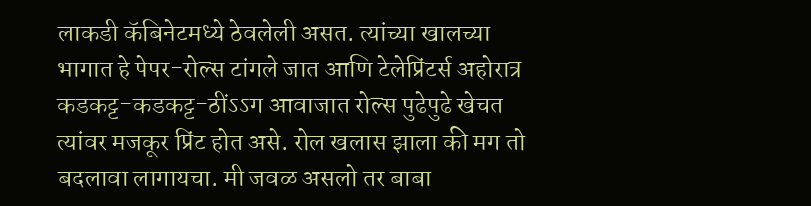लाकडी कॅबिनेटमध्ये ठेवलेली असत. त्यांच्या खालच्या भागात हे पेपर-रोल्स टांगले जात आणि टेलेप्रिंटर्स अहोरात्र कडकट्ट-कडकट्ट-ठींऽऽग आवाजात रोल्स पुढेपुढे खेचत त्यांवर मजकूर प्रिंट होत असे. रोल खलास झाला की मग तो बदलावा लागायचा. मी जवळ असलो तर बाबा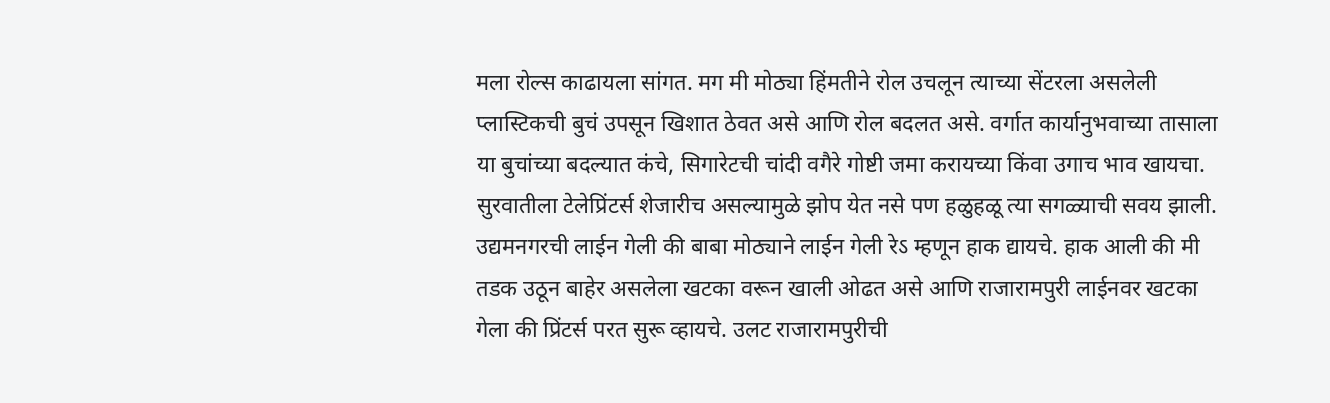मला रोल्स काढायला सांगत. मग मी मोठ्या हिंमतीने रोल उचलून त्याच्या सेंटरला असलेली प्लास्टिकची बुचं उपसून खिशात ठेवत असे आणि रोल बदलत असे. वर्गात कार्यानुभवाच्या तासाला या बुचांच्या बदल्यात कंचे, सिगारेटची चांदी वगैरे गोष्टी जमा करायच्या किंवा उगाच भाव खायचा. सुरवातीला टेलेप्रिंटर्स शेजारीच असल्यामुळे झोप येत नसे पण हळुहळू त्या सगळ्याची सवय झाली. उद्यमनगरची लाईन गेली की बाबा मोठ्याने लाईन गेली रेऽ म्हणून हाक द्यायचे. हाक आली की मी तडक उठून बाहेर असलेला खटका वरून खाली ओढत असे आणि राजारामपुरी लाईनवर खटका गेला की प्रिंटर्स परत सुरू व्हायचे. उलट राजारामपुरीची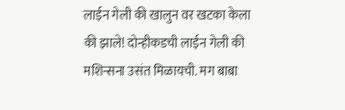लाईन गेली की खालुन वर खटका केला की झाले! दोन्हीकडची लाईन गेली की मशिन्सना उसंत मिळायची. मग बाबा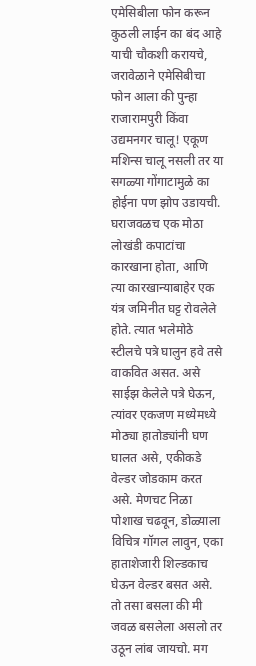एमेसिबीला फोन करून कुठली लाईन का बंद आहे याची चौकशी करायचे, जरावेळाने एमेसिबीचा फोन आला की पुन्हा राजारामपुरी किंवा उद्यमनगर चालू! एकूण मशिन्स चालू नसली तर या सगळ्या गोंगाटामुळे का होईना पण झोप उडायची. घराजवळच एक मोठा लोखंडी कपाटांचा कारखाना होता, आणि त्या कारखान्याबाहेर एक यंत्र जमिनीत घट्ट रोवलेले होते. त्यात भलेमोठे स्टीलचे पत्रे घालुन हवे तसे वाकवित असत. असे साईझ केलेले पत्रे घेऊन, त्यांवर एकजण मध्येमध्ये मोठ्या हातोड्यांनी घण घालत असे, एकीकडे वेल्डर जोडकाम करत असे. मेणचट निळा पोशाख चढवून, डोळ्याला विचित्र गॉगल लावुन, एका हाताशेजारी शिल्डकाच घेऊन वेल्डर बसत असे. तो तसा बसला की मी जवळ बसलेला असलो तर उठून लांब जायचो. मग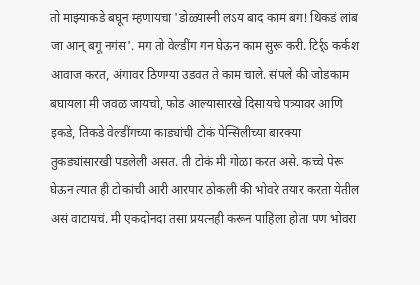तो माझ्याकडे बघून म्हणायचा 'डोळ्यास्नी लऽय बाद काम बग! थिकडं लांब जा आन् बगू नगंस'. मग तो वेल्डींग गन घेऊन काम सुरू करी. टिर्र्ऽ कर्कश आवाज करत, अंगावर ठिणग्या उडवत ते काम चाले. संपले की जोडकाम बघायला मी जवळ जायचो, फोड आल्यासारखे दिसायचे पत्र्यावर आणि इकडे, तिकडे वेल्डींगच्या काड्यांची टोकं पेन्सिलीच्या बारक्या तुकड्यांसारखी पडलेली असत. ती टोकं मी गोळा करत असे. कच्चे पेरू घेऊन त्यात ही टोकांची आरी आरपार ठोकली की भोवरे तयार करता येतील असं वाटायचं. मी एकदोनदा तसा प्रयत्नही करून पाहिला होता पण भोवरा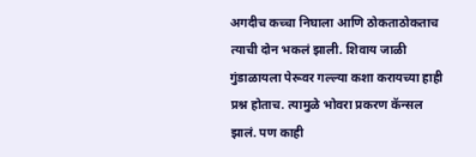अगदीच कच्चा निघाला आणि ठोकताठोकताच त्याची दोन भकलं झाली. शिवाय जाळी गुंडाळायला पेरूवर गल्ल्या कशा करायच्या हाही प्रश्न होताच. त्यामुळे भोवरा प्रकरण कॅन्सल झालं. पण काही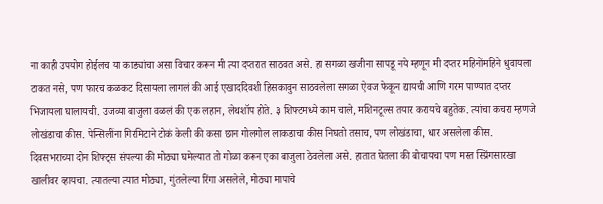ना काही उपयोग होईलच या काड्यांचा असा विचार करून मी त्या दप्तरात साठवत असे. हा सगळा खजीना सापडू नये म्हणून मी दप्तर महिनोंमहिने धुवायला टाकत नसे, पण फारच कळकट दिसायला लागलं की आई एखाददिवशी हिसकावुन साठवलेला सगळा ऐवज फेकून द्यायची आणि गरम पाण्यात दप्तर भिजायला घालायची. उजव्या बाजुला वळलं की एक लहान, लेथशॉप होते. ३ शिफ्टमध्ये काम चाले, मशिनटूल्स तयार करायचे बहुतेक. त्यांचा कचरा म्हणजे लोखंडाचा कीस. पेन्सिलींना गिरमिटाने टोकं केली की कसा छान गोलगोल लाकडाचा कीस निघतो तसाच, पण लोखंडाचा, धार असलेला कीस. दिवसभराच्या दोन शिफ्ट्स संपल्या की मोठ्या घमेल्यात तो गोळा करून एका बाजुला ठेवलेला असे. हातात घेतला की बोचायचा पण मस्त स्प्रिंगसारखा खालीवर व्हायचा. त्यातल्या त्यात मोठ्या, गुंतलेल्या रिंगा असलेले, मोठ्या मापाचे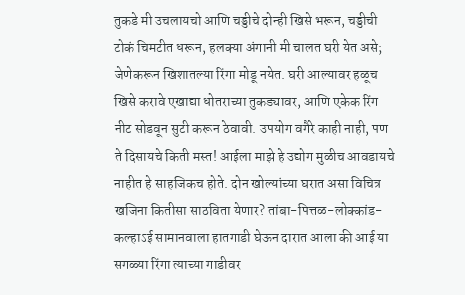तुकडे मी उचलायचो आणि चड्डीचे दोन्ही खिसे भरून, चड्डीची टोकं चिमटीत धरून, हलक्या अंगानी मी चालत घरी येत असे; जेणेकरून खिशातल्या रिंगा मोडू नयेत. घरी आल्यावर हळूच खिसे करावे एखाद्या धोतराच्या तुकड्यावर, आणि एकेक रिंग नीट सोडवून सुटी करून ठेवावी. उपयोग वगैरे काही नाही, पण ते दिसायचे किती मस्त! आईला माझे हे उद्योग मुळीच आवडायचे नाहीत हे साहजिकच होते. दोन खोल्यांच्या घरात असा विचित्र खजिना कितीसा साठविता येणार? तांबा-पित्तळ-लोक्कांड-कल्हाऽई सामानवाला हातगाडी घेऊन दारात आला की आई या सगळ्या रिंगा त्याच्या गाडीवर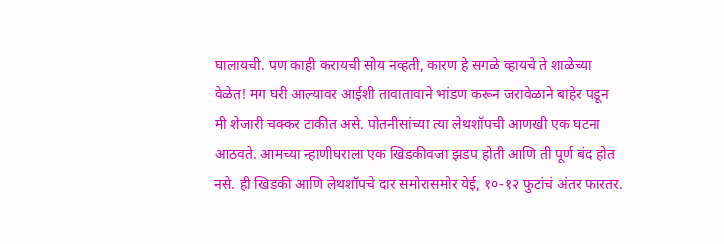घालायची. पण काही करायची सोय नव्हती, कारण हे सगळे व्हायचे ते शाळेच्या वेळेत! मग घरी आल्यावर आईशी तावातावाने भांडण करून जरावेळाने बाहेर पडून मी शेजारी चक्कर टाकीत असे. पोतनीसांच्या त्या लेथशॉपची आणखी एक घटना आठवते. आमच्या न्हाणीघराला एक खिडकीवजा झडप होती आणि ती पूर्ण बंद होत नसे. ही खिडकी आणि लेथशॉपचे दार समोरासमोर येई, १०-१२ फुटांचं अंतर फारतर.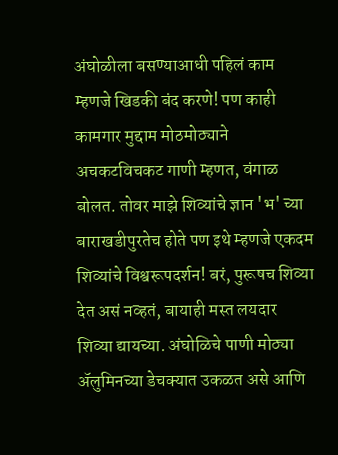अंघोळीला बसण्याआधी पहिलं काम म्हणजे खिडकी बंद करणे! पण काही कामगार मुद्दाम मोठमोठ्याने अचकटविचकट गाणी म्हणत, वंगाळ बोलत. तोवर माझे शिव्यांचे ज्ञान 'भ' च्या बाराखडीपुरतेच होते पण इथे म्हणजे एकदम शिव्यांचे विश्वरूपदर्शन! बरं, पुरूषच शिव्या देत असं नव्हतं, बायाही मस्त लयदार शिव्या द्यायच्या. अंघोळिचे पाणी मोठ्या अ‍ॅलुमिनच्या डेचक्यात उकळत असे आणि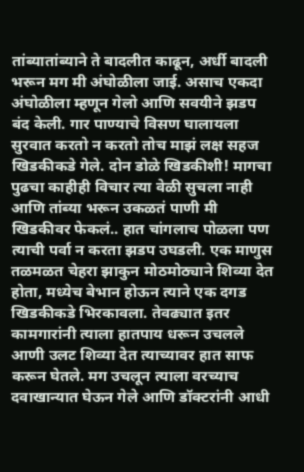तांब्यातांब्याने ते बादलीत काढून, अर्धी बादली भरून मग मी अंघोळीला जाई. असाच एकदा अंघोळीला म्हणून गेलो आणि सवयीने झडप बंद केली. गार पाण्याचे विसण घालायला सुरवात करतो न करतो तोच माझं लक्ष सहज खिडकीकडे गेले. दोन डोळे खिडकीशी! मागचा पुढचा काहीही विचार त्या वेळी सुचला नाही आणि तांब्या भरून उकळतं पाणी मी खिडकीवर फेकलं.. हात चांगलाच पोळला पण त्याची पर्वा न करता झडप उघडली. एक माणुस तळमळत चेहरा झाकुन मोठमोठ्याने शिव्या देत होता, मध्येच बेभान होऊन त्याने एक दगड खिडकीकडे भिरकावला. तेवढ्यात इतर कामगारांनी त्याला हातपाय धरून उचलले आणी उलट शिव्या देत त्याच्यावर हात साफ करून घेतले. मग उचलून त्याला वरच्याच दवाखान्यात घेऊन गेले आणि डॉक्टरांनी आधी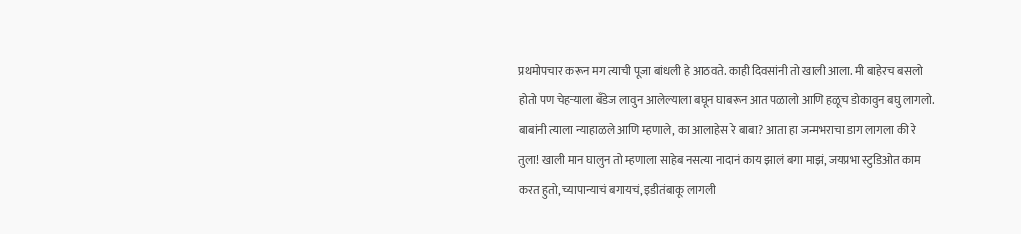प्रथमोपचार करून मग त्याची पूजा बांधली हे आठवते. काही दिवसांनी तो खाली आला. मी बाहेरच बसलो होतो पण चेहर्‍याला बँडेज लावुन आलेल्याला बघून घाबरून आत पळालो आणि हळूच डोकावुन बघु लागलो. बाबांनी त्याला न्याहाळले आणि म्हणाले, का आलाहेस रे बाबा? आता हा जन्मभराचा डाग लागला की रे तुला! खाली मान घालुन तो म्हणाला साहेब नसत्या नादानं काय झालं बगा माझं, जयप्रभा स्टुडिओत काम करत हुतो, च्यापान्याचं बगायचं, इडीतंबाकू लागली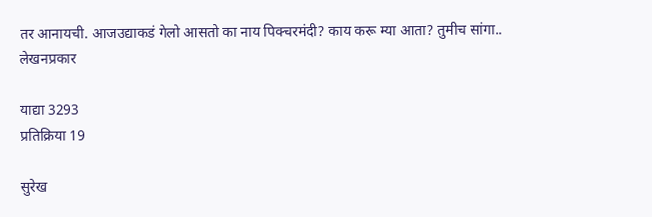तर आनायची. आजउद्याकडं गेलो आसतो का नाय पिक्चरमंदी? काय करू म्या आता? तुमीच सांगा..
लेखनप्रकार

याद्या 3293
प्रतिक्रिया 19

सुरेख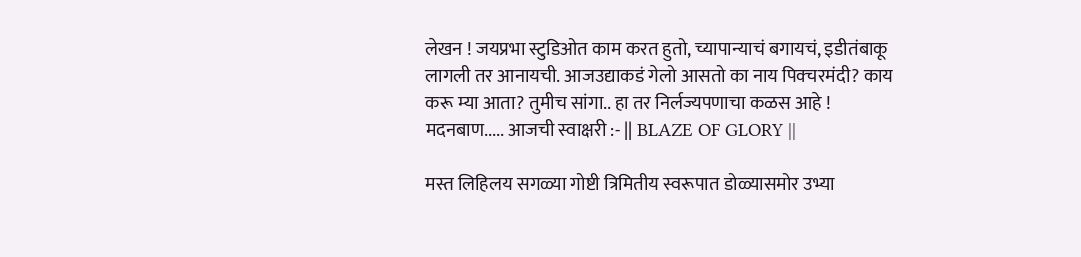लेखन ! जयप्रभा स्टुडिओत काम करत हुतो, च्यापान्याचं बगायचं, इडीतंबाकू लागली तर आनायची. आजउद्याकडं गेलो आसतो का नाय पिक्चरमंदी? काय करू म्या आता? तुमीच सांगा.. हा तर निर्लज्यपणाचा कळस आहे ! मदनबाण..... आजची स्वाक्षरी :- || BLAZE OF GLORY ||

मस्त लिहिलय सगळ्या गोष्टी त्रिमितीय स्वरूपात डोळ्यासमोर उभ्या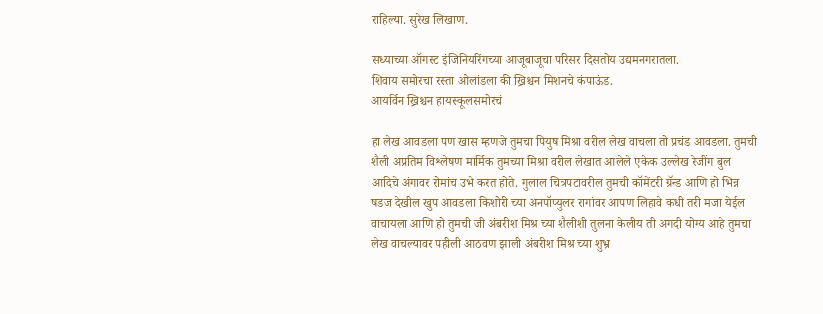राहिल्या. सुरेख लिखाण.

सध्याच्या ऑगस्ट इंजिनियरिंगच्या आजूबाजूचा परिसर दिसतोय उद्यमनगरातला.
शिवाय समोरचा रस्ता ओलांडला की ख्रिश्चन मिशनचे कंपाऊंड.
आयर्विन ख्रिश्चन हायस्कूलसमोरचं

हा लेख आवडला पण खास म्हणजे तुमचा पियुष मिश्रा वरील लेख वाचला तो प्रचंड आवडला. तुमची शैली अप्रतिम विश्लेषण मार्मिक तुमच्या मिश्रा वरील लेखात आलेले एकेक उल्लेख रेजींग बुल आदिचे अंगावर रोमांच उभे करत होते. गुलाल चित्रपटावरील तुमची कॉमेंटरी ग्रॅन्ड आणि हो भिन्न षडज देखील खुप आवडला किशोरी च्या अनपॉप्युलर रागांवर आपण लिहावे कधी तरी मजा येईल वाचायला आणि हो तुमची जी अंबरीश मिश्र च्या शैलीशी तुलना केलीय ती अगदी योग्य आहे तुमचा लेख वाचल्यावर पहीली आठवण झाली अंबरीश मिश्र च्या शुभ्र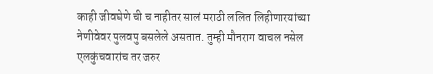काही जीवघेणे ची च नाहीतर सालं मराठी ललित लिहीणारयांच्या नेणीवेवर पुलवपु बसलेले असतात. तुम्ही मौनराग वाचल नसेल एलकुंचवारांच तर जरुर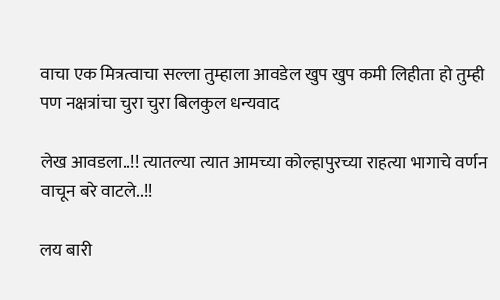वाचा एक मित्रत्वाचा सल्ला तुम्हाला आवडेल खुप खुप कमी लिहीता हो तुम्ही पण नक्षत्रांचा चुरा चुरा बिलकुल धन्यवाद

लेख आवडला..!! त्यातल्या त्यात आमच्या कोल्हापुरच्या राहत्या भागाचे वर्णन वाचून बरे वाटले..!!

लय बारी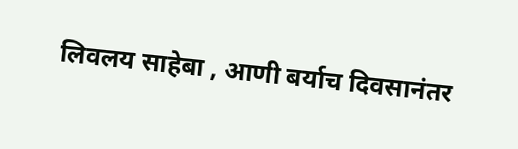लिवलय साहेबा , आणी बर्याच दिवसानंतर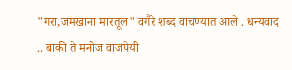"गरा,जमखाना मारतूल" वगैरे शब्द वाचण्यात आले . धन्यवाद .. बाकी ते मनोज वाजपेयी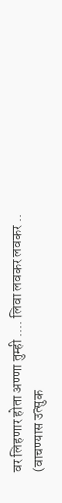वर लिहणार होता अण्णा तुम्ही .... लिवा लवकर लवकर .. (वाचण्यास उत्सुक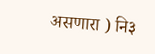असणारा ) नि३